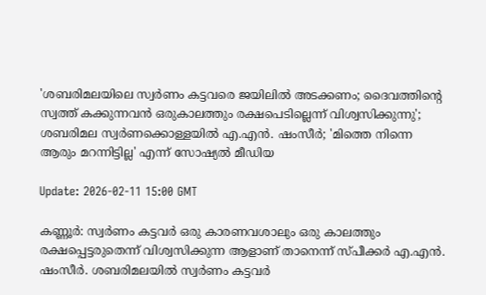'ശബരിമലയിലെ സ്വര്‍ണം കട്ടവരെ ജയിലില്‍ അടക്കണം; ദൈവത്തിന്റെ സ്വത്ത് കക്കുന്നവന്‍ ഒരുകാലത്തും രക്ഷപെടില്ലെന്ന് വിശ്വസിക്കുന്നു'; ശബരിമല സ്വര്‍ണക്കൊള്ളയില്‍ എ.എന്‍. ഷംസീര്‍; 'മിത്തെ നിന്നെ ആരും മറന്നിട്ടില്ല' എന്ന് സോഷ്യല്‍ മീഡിയ

Update: 2026-02-11 15:00 GMT

കണ്ണൂര്‍: സ്വര്‍ണം കട്ടവര്‍ ഒരു കാരണവശാലും ഒരു കാലത്തും രക്ഷപ്പെട്ടരുതെന്ന് വിശ്വസിക്കുന്ന ആളാണ് താനെന്ന് സ്പീക്കര്‍ എ.എന്‍. ഷംസീര്‍. ശബരിമലയില്‍ സ്വര്‍ണം കട്ടവര്‍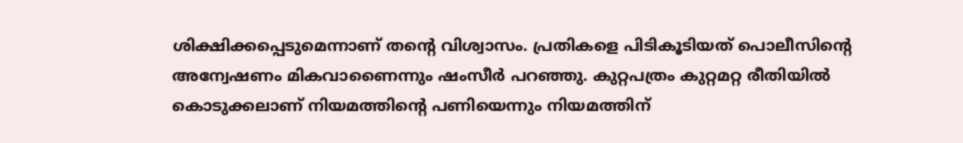ശിക്ഷിക്കപ്പെടുമെന്നാണ് തന്റെ വിശ്വാസം. പ്രതികളെ പിടികൂടിയത് പൊലീസിന്റെ അന്വേഷണം മികവാണൈന്നും ഷംസീര്‍ പറഞ്ഞു. കുറ്റപത്രം കുറ്റമറ്റ രീതിയില്‍ കൊടുക്കലാണ് നിയമത്തിന്റെ പണിയെന്നും നിയമത്തിന്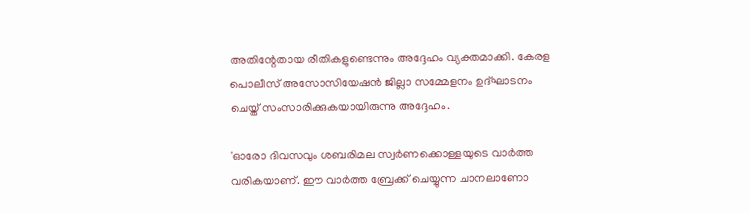അതിന്റേതായ രീതികളുണ്ടെന്നും അദ്ദേഹം വ്യക്തമാക്കി. കേരള പൊലീസ് അസോസിയേഷന്‍ ജില്ലാ സമ്മേളനം ഉദ്ഘാടനം ചെയ്ത് സംസാരിക്കുകയായിരുന്നു അദ്ദേഹം.

'ഓരോ ദിവസവും ശബരിമല സ്വര്‍ണക്കൊള്ളയുടെ വാര്‍ത്ത വരികയാണ്. ഈ വാര്‍ത്ത ബ്രേക്ക് ചെയ്യുന്ന ചാനലാണോ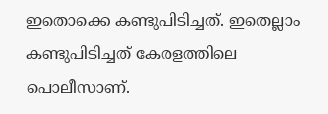ഇതൊക്കെ കണ്ടുപിടിച്ചത്. ഇതെല്ലാം കണ്ടുപിടിച്ചത് കേരളത്തിലെ പൊലീസാണ്.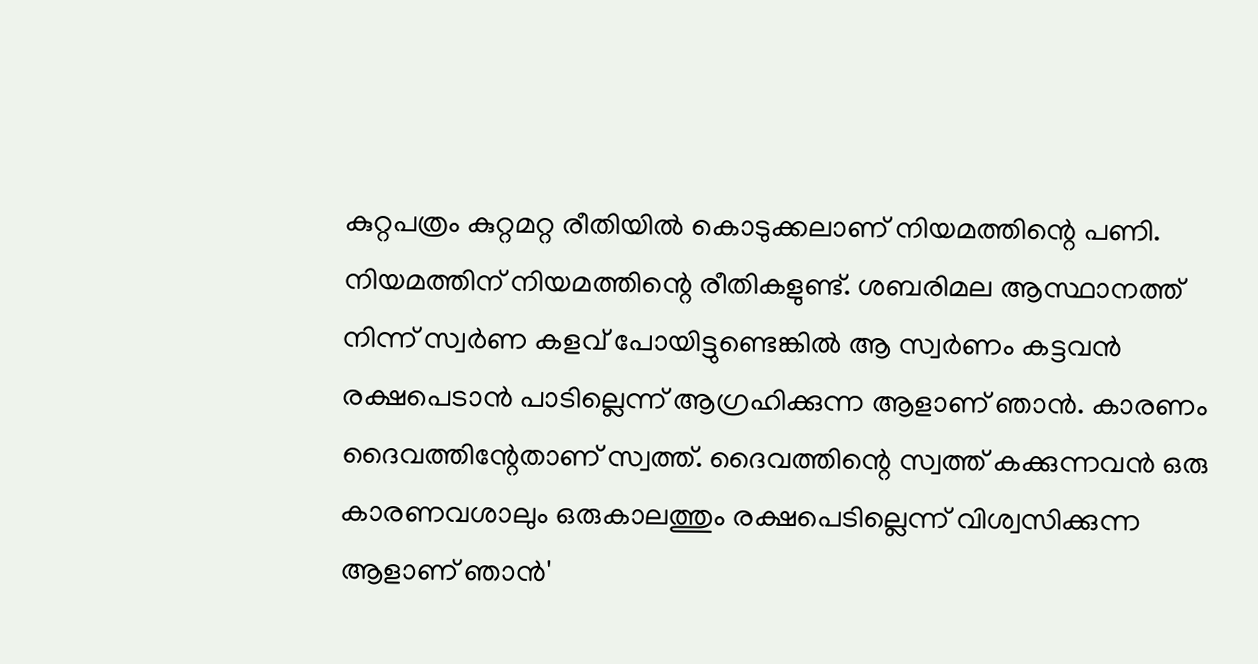കുറ്റപത്രം കുറ്റമറ്റ രീതിയില്‍ കൊടുക്കലാണ് നിയമത്തിന്റെ പണി. നിയമത്തിന് നിയമത്തിന്റെ രീതികളുണ്ട്. ശബരിമല ആസ്ഥാനത്ത് നിന്ന് സ്വര്‍ണ കളവ് പോയിട്ടുണ്ടെങ്കില്‍ ആ സ്വര്‍ണം കട്ടവന്‍ രക്ഷപെടാന്‍ പാടില്ലെന്ന് ആഗ്രഹിക്കുന്ന ആളാണ് ഞാന്‍. കാരണം ദൈവത്തിന്റേതാണ് സ്വത്ത്. ദൈവത്തിന്റെ സ്വത്ത് കക്കുന്നവന്‍ ഒരു കാരണവശാലും ഒരുകാലത്തും രക്ഷപെടില്ലെന്ന് വിശ്വസിക്കുന്ന ആളാണ് ഞാന്‍'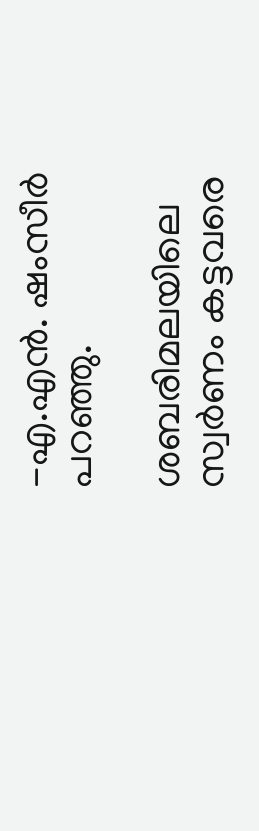-എ.എന്‍. ഷംസീര്‍ പറഞ്ഞു.

ശബരിമലയിലെ സ്വര്‍ണം കട്ടവരെ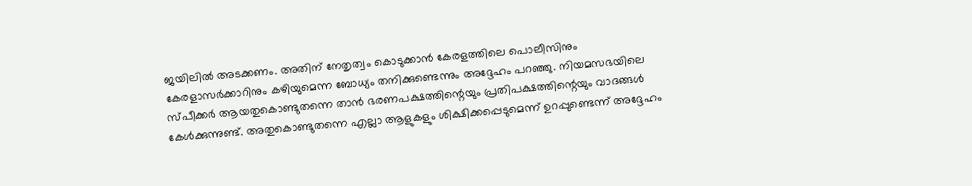ജയിലില്‍ അടക്കണം. അതിന് നേതൃത്വം കൊടുക്കാന്‍ കേരളത്തിലെ പൊലീസിനും കേരളാസര്‍ക്കാറിനും കഴിയുമെന്ന ബോധ്യം തനിക്കുണ്ടെന്നും അദ്ദേഹം പറഞ്ഞു. നിയമസഭയിലെ സ്പീക്കര്‍ ആയതുകൊണ്ടുതന്നെ താന്‍ ഭരണപക്ഷത്തിന്റെയും പ്രതിപക്ഷത്തിന്റെയും വാദങ്ങള്‍ കേള്‍ക്കുന്നുണ്ട്. അതുകൊണ്ടുതന്നെ എല്ലാ ആളുകളും ശിക്ഷിക്കപ്പെടുമെന്ന് ഉറപ്പുണ്ടെന്ന് അദ്ദേഹം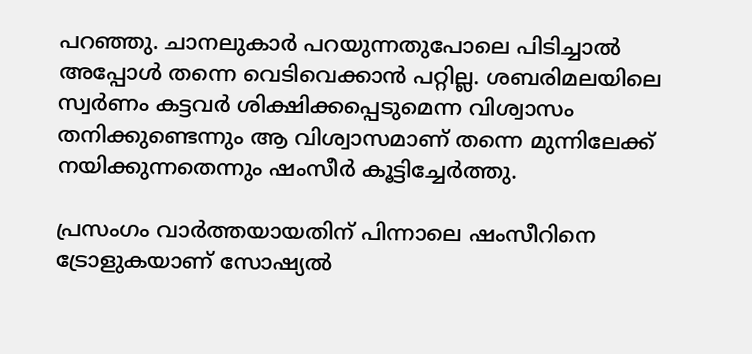പറഞ്ഞു. ചാനലുകാര്‍ പറയുന്നതുപോലെ പിടിച്ചാല്‍ അപ്പോള്‍ തന്നെ വെടിവെക്കാന്‍ പറ്റില്ല. ശബരിമലയിലെ സ്വര്‍ണം കട്ടവര്‍ ശിക്ഷിക്കപ്പെടുമെന്ന വിശ്വാസം തനിക്കുണ്ടെന്നും ആ വിശ്വാസമാണ് തന്നെ മുന്നിലേക്ക് നയിക്കുന്നതെന്നും ഷംസീര്‍ കൂട്ടിച്ചേര്‍ത്തു.

പ്രസംഗം വാര്‍ത്തയായതിന് പിന്നാലെ ഷംസീറിനെ ട്രോളുകയാണ് സോഷ്യല്‍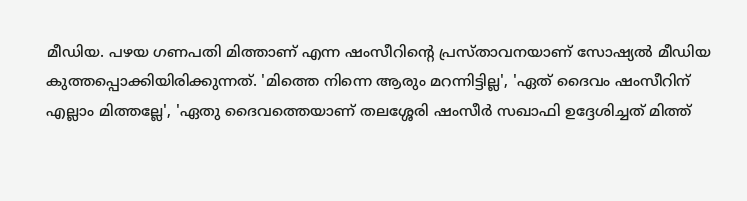മീഡിയ. പഴയ ഗണപതി മിത്താണ് എന്ന ഷംസീറിന്റെ പ്രസ്താവനയാണ് സോഷ്യല്‍ മീഡിയ കുത്തപ്പൊക്കിയിരിക്കുന്നത്. 'മിത്തെ നിന്നെ ആരും മറന്നിട്ടില്ല', 'ഏത് ദൈവം ഷംസീറിന് എല്ലാം മിത്തല്ലേ', 'ഏതു ദൈവത്തെയാണ് തലശ്ശേരി ഷംസീര്‍ സഖാഫി ഉദ്ദേശിച്ചത് മിത്ത്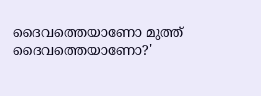ദൈവത്തെയാണോ മുത്ത് ദൈവത്തെയാണോ?'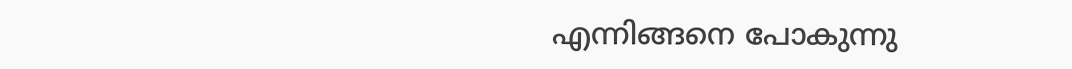എന്നിങ്ങനെ പോകുന്നു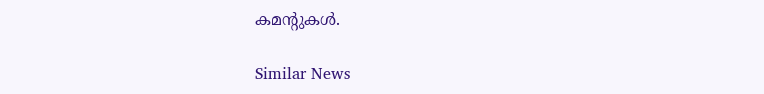കമന്റുകള്‍.

Similar News